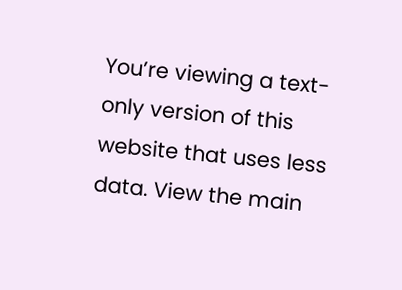You’re viewing a text-only version of this website that uses less data. View the main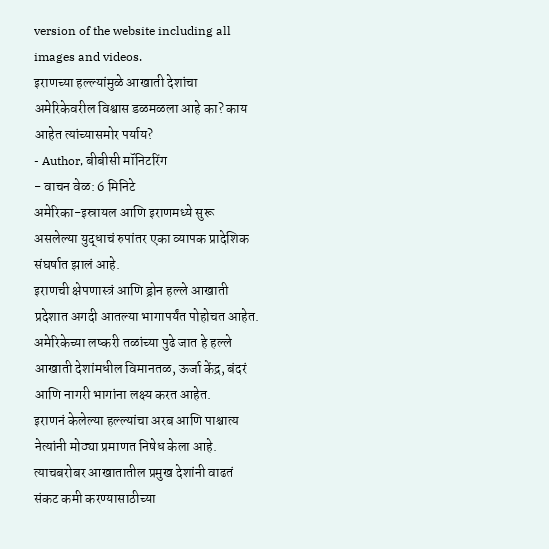version of the website including all images and videos.
इराणच्या हल्ल्यांमुळे आखाती देशांचा अमेरिकेवरील विश्वास डळमळला आहे का? काय आहेत त्यांच्यासमोर पर्याय?
- Author, बीबीसी मॉनिटरिंग
- वाचन वेळ: 6 मिनिटे
अमेरिका-इस्रायल आणि इराणमध्ये सुरू असलेल्या युद्धाचं रुपांतर एका व्यापक प्रादेशिक संघर्षात झालं आहे.
इराणची क्षेपणास्त्रं आणि ड्रोन हल्ले आखाती प्रदेशात अगदी आतल्या भागापर्यंत पोहोचत आहेत.
अमेरिकेच्या लष्करी तळांच्या पुढे जात हे हल्ले आखाती देशांमधील विमानतळ, ऊर्जा केंद्र, बंदरं आणि नागरी भागांना लक्ष्य करत आहेत.
इराणनं केलेल्या हल्ल्यांचा अरब आणि पाश्चात्य नेत्यांनी मोठ्या प्रमाणत निषेध केला आहे. त्याचबरोबर आखातातील प्रमुख देशांनी वाढतं संकट कमी करण्यासाठीच्या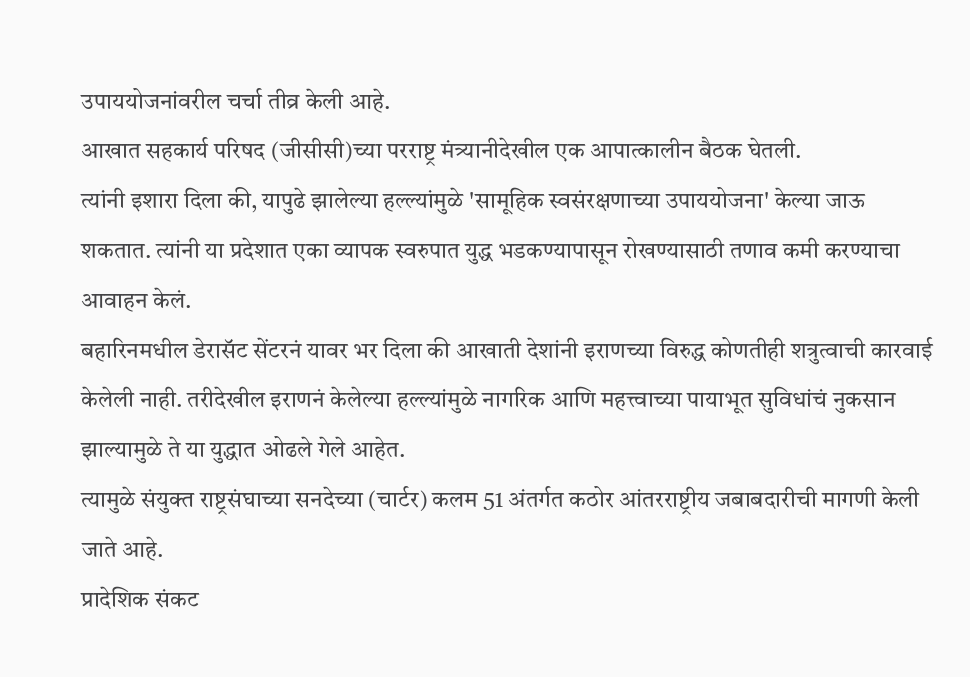उपाययोजनांवरील चर्चा तीव्र केली आहे.
आखात सहकार्य परिषद (जीसीसी)च्या परराष्ट्र मंत्र्यानीदेखील एक आपात्कालीन बैठक घेतली.
त्यांनी इशारा दिला की, यापुढे झालेल्या हल्ल्यांमुळे 'सामूहिक स्वसंरक्षणाच्या उपाययोजना' केल्या जाऊ शकतात. त्यांनी या प्रदेशात एका व्यापक स्वरुपात युद्ध भडकण्यापासून रोखण्यासाठी तणाव कमी करण्याचा आवाहन केलं.
बहारिनमधील डेरासॅट सेंटरनं यावर भर दिला की आखाती देशांनी इराणच्या विरुद्ध कोणतीही शत्रुत्वाची कारवाई केलेली नाही. तरीदेखील इराणनं केलेल्या हल्ल्यांमुळे नागरिक आणि महत्त्वाच्या पायाभूत सुविधांचं नुकसान झाल्यामुळे ते या युद्धात ओढले गेले आहेत.
त्यामुळे संयुक्त राष्ट्रसंघाच्या सनदेच्या (चार्टर) कलम 51 अंतर्गत कठोर आंतरराष्ट्रीय जबाबदारीची मागणी केली जाते आहे.
प्रादेशिक संकट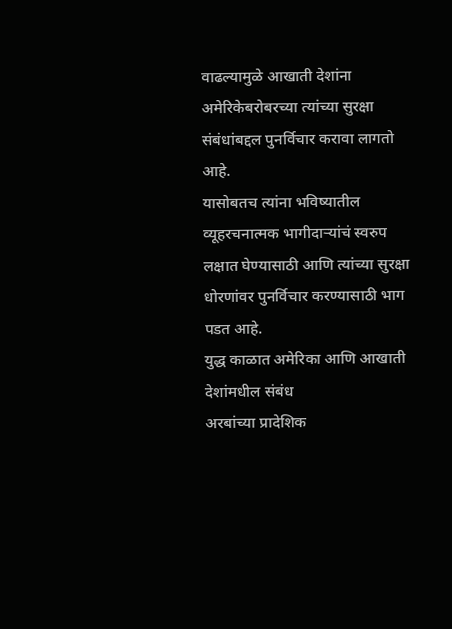वाढल्यामुळे आखाती देशांना अमेरिकेबरोबरच्या त्यांच्या सुरक्षा संबंधांबद्दल पुनर्विचार करावा लागतो आहे.
यासोबतच त्यांना भविष्यातील व्यूहरचनात्मक भागीदाऱ्यांचं स्वरुप लक्षात घेण्यासाठी आणि त्यांच्या सुरक्षा धोरणांवर पुनर्विचार करण्यासाठी भाग पडत आहे.
युद्ध काळात अमेरिका आणि आखाती देशांमधील संबंध
अरबांच्या प्रादेशिक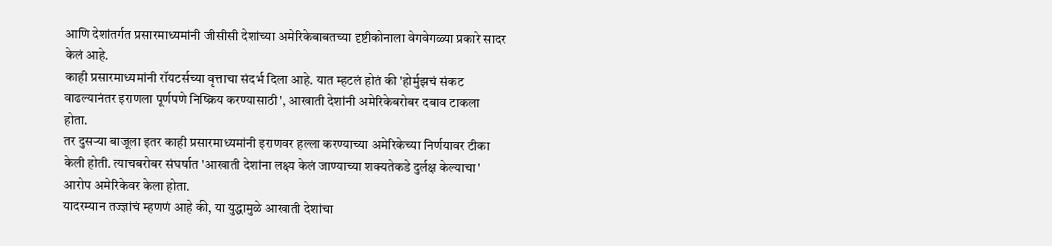आणि देशांतर्गत प्रसारमाध्यमांनी जीसीसी देशांच्या अमेरिकेबाबतच्या दृष्टीकोनाला वेगवेगळ्या प्रकारे सादर केलं आहे.
काही प्रसारमाध्यमांनी रॉयटर्सच्या वृत्ताचा संदर्भ दिला आहे. यात म्हटलं होतं की 'होर्मुझचं संकट वाढल्यानंतर इराणला पूर्णपणे निष्क्रिय करण्यासाठी', आखाती देशांनी अमेरिकेबरोबर दबाव टाकला होता.
तर दुसऱ्या बाजूला इतर काही प्रसारमाध्यमांनी इराणवर हल्ला करण्याच्या अमेरिकेच्या निर्णयावर टीका केली होती. त्याचबरोबर संघर्षात 'आखाती देशांना लक्ष्य केलं जाण्याच्या शक्यतेकडे दुर्लक्ष केल्याचा' आरोप अमेरिकेवर केला होता.
यादरम्यान तज्ज्ञांचं म्हणणं आहे की, या युद्धामुळे आखाती देशांचा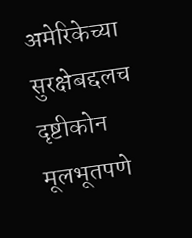अमेरिकेच्या सुरक्षेबद्दलच दृष्टीकोन मूलभूतपणे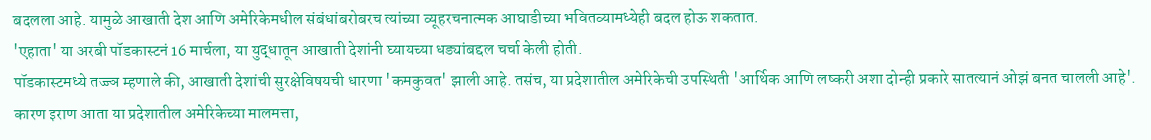बदलला आहे. यामुळे आखाती देश आणि अमेरिकेमधील संबंधांबरोबरच त्यांच्या व्यूहरचनात्मक आघाडीच्या भवितव्यामध्येही बदल होऊ शकतात.
'एहाता' या अरबी पॉडकास्टनं 16 मार्चला, या युद्धातून आखाती देशांनी घ्यायच्या धड्यांबद्दल चर्चा केली होती.
पॉडकास्टमध्ये तज्ज्ञ म्हणाले की, आखाती देशांची सुरक्षेविषयची धारणा 'कमकुवत' झाली आहे. तसंच, या प्रदेशातील अमेरिकेची उपस्थिती 'आर्थिक आणि लष्करी अशा दोन्ही प्रकारे सातत्यानं ओझं बनत चालली आहे'. कारण इराण आता या प्रदेशातील अमेरिकेच्या मालमत्ता,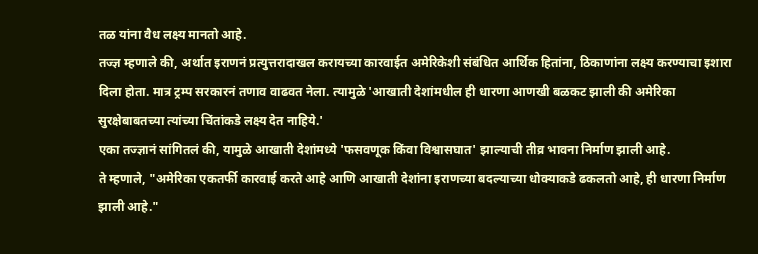तळ यांना वैध लक्ष्य मानतो आहे.
तज्ज्ञ म्हणाले की, अर्थात इराणनं प्रत्युत्तरादाखल करायच्या कारवाईत अमेरिकेशी संबंधित आर्थिक हितांना, ठिकाणांना लक्ष्य करण्याचा इशारा दिला होता. मात्र ट्रम्प सरकारनं तणाव वाढवत नेला. त्यामुळे 'आखाती देशांमधील ही धारणा आणखी बळकट झाली की अमेरिका सुरक्षेबाबतच्या त्यांच्या चिंतांकडे लक्ष्य देत नाहिये.'
एका तज्ज्ञानं सांगितलं की, यामुळे आखाती देशांमध्ये 'फसवणूक किंवा विश्वासघात' झाल्याची तीव्र भावना निर्माण झाली आहे.
ते म्हणाले, "अमेरिका एकतर्फी कारवाई करते आहे आणि आखाती देशांना इराणच्या बदल्याच्या धोक्याकडे ढकलतो आहे, ही धारणा निर्माण झाली आहे."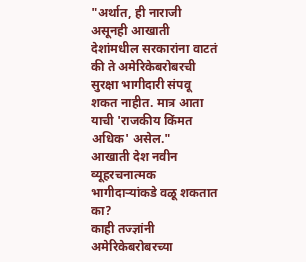"अर्थात, ही नाराजी असूनही आखाती देशांमधील सरकारांना वाटतं की ते अमेरिकेबरोबरची सुरक्षा भागीदारी संपवू शकत नाहीत. मात्र आता याची 'राजकीय किंमत अधिक' असेल."
आखाती देश नवीन व्यूहरचनात्मक भागीदाऱ्यांकडे वळू शकतात का?
काही तज्ज्ञांनी अमेरिकेबरोबरच्या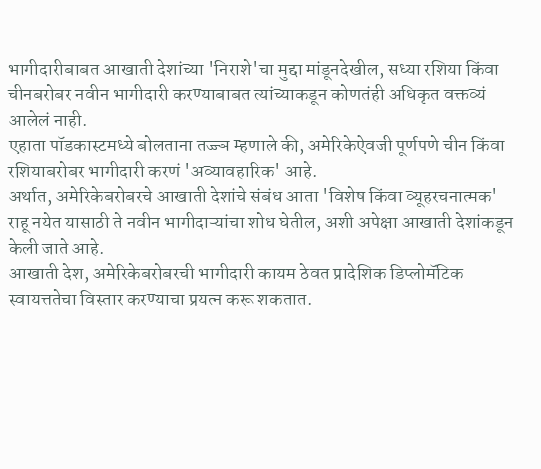भागीदारीबाबत आखाती देशांच्या 'निराशे'चा मुद्दा मांडूनदेखील, सध्या रशिया किंवा चीनबरोबर नवीन भागीदारी करण्याबाबत त्यांच्याकडून कोणतंही अधिकृत वक्तव्यं आलेलं नाही.
एहाता पॉडकास्टमध्ये बोलताना तज्ज्ञ म्हणाले की, अमेरिकेऐवजी पूर्णपणे चीन किंवा रशियाबरोबर भागीदारी करणं 'अव्यावहारिक' आहे.
अर्थात, अमेरिकेबरोबरचे आखाती देशांचे संबंध आता 'विशेष किंवा व्यूहरचनात्मक' राहू नयेत यासाठी ते नवीन भागीदाऱ्यांचा शोध घेतील, अशी अपेक्षा आखाती देशांकडून केली जाते आहे.
आखाती देश, अमेरिकेबरोबरची भागीदारी कायम ठेवत प्रादेशिक डिप्लोमॅटिक स्वायत्ततेचा विस्तार करण्याचा प्रयत्न करू शकतात.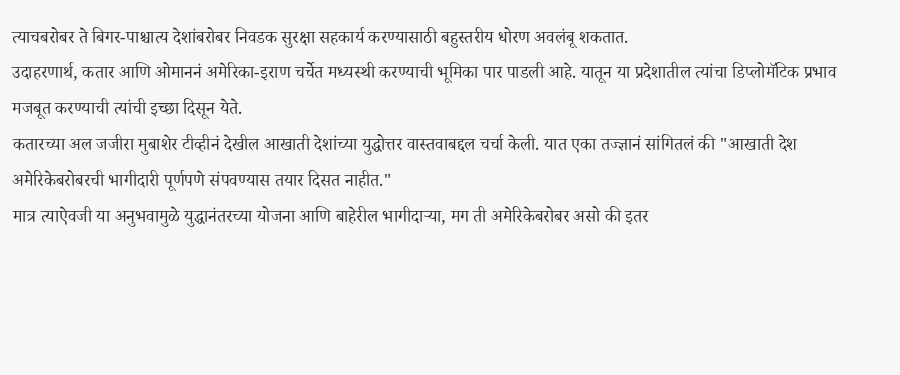त्याचबरोबर ते बिगर-पाश्चात्य देशांबरोबर निवडक सुरक्षा सहकार्य करण्यासाठी बहुस्तरीय धोरण अवलंबू शकतात.
उदाहरणार्थ, कतार आणि ओमाननं अमेरिका-इराण चर्चेत मध्यस्थी करण्याची भूमिका पार पाडली आहे. यातून या प्रदेशातील त्यांचा डिप्लोमॅटिक प्रभाव मजबूत करण्याची त्यांची इच्छा दिसून येते.
कतारच्या अल जजीरा मुबाशेर टीव्हीनं देखील आखाती देशांच्या युद्धोत्तर वास्तवाबद्दल चर्चा केली. यात एका तज्ज्ञानं सांगितलं की "आखाती देश अमेरिकेबरोबरची भागीदारी पूर्णपणे संपवण्यास तयार दिसत नाहीत."
मात्र त्याऐवजी या अनुभवामुळे युद्धानंतरच्या योजना आणि बाहेरील भागीदाऱ्या, मग ती अमेरिकेबरोबर असो की इतर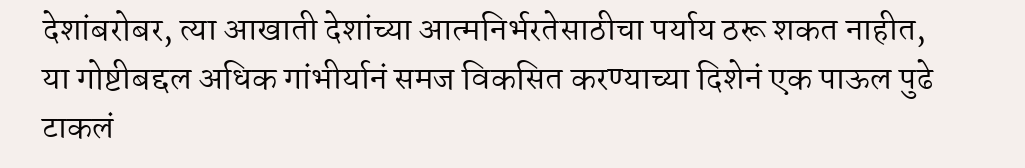देशांबरोबर, त्या आखाती देशांच्या आत्मनिर्भरतेसाठीचा पर्याय ठरू शकत नाहीत, या गोष्टीबद्दल अधिक गांभीर्यानं समज विकसित करण्याच्या दिशेनं एक पाऊल पुढे टाकलं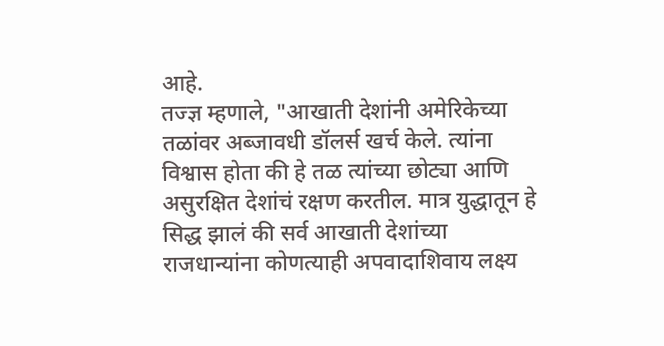आहे.
तज्ज्ञ म्हणाले, "आखाती देशांनी अमेरिकेच्या तळांवर अब्जावधी डॉलर्स खर्च केले. त्यांना विश्वास होता की हे तळ त्यांच्या छोट्या आणि असुरक्षित देशांचं रक्षण करतील. मात्र युद्धातून हे सिद्ध झालं की सर्व आखाती देशांच्या राजधान्यांना कोणत्याही अपवादाशिवाय लक्ष्य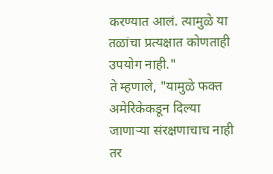करण्यात आलं. त्यामुळे या तळांचा प्रत्यक्षात कोणताही उपयोग नाही."
ते म्हणाले, "यामुळे फक्त अमेरिकेकडून दिल्या जाणाऱ्या संरक्षणाचाच नाही तर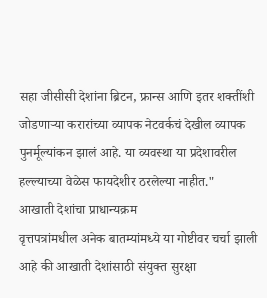सहा जीसीसी देशांना ब्रिटन, फ्रान्स आणि इतर शक्तींशी जोडणाऱ्या करारांच्या व्यापक नेटवर्कचं देखील व्यापक पुनर्मूल्यांकन झालं आहे. या व्यवस्था या प्रदेशावरील हल्ल्याच्या वेळेस फायदेशीर ठरलेल्या नाहीत."
आखाती देशांचा प्राधान्यक्रम
वृत्तपत्रांमधील अनेक बातम्यांमध्ये या गोष्टीवर चर्चा झाली आहे की आखाती देशांसाठी संयुक्त सुरक्षा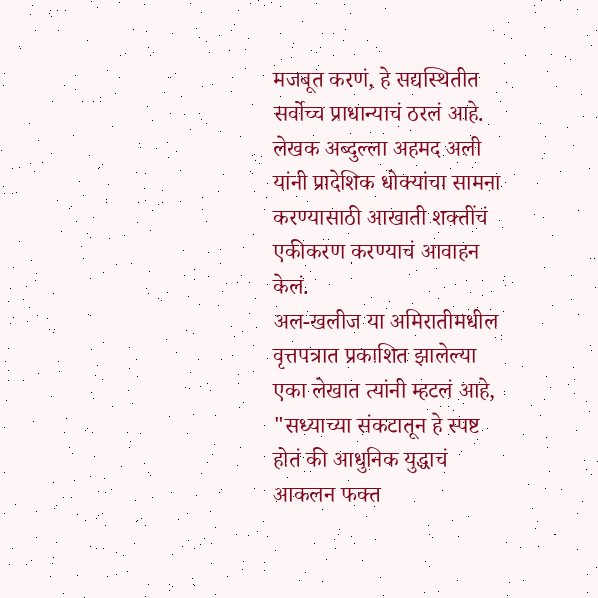मजबूत करणं, हे सद्यस्थितीत सर्वोच्च प्राधान्याचं ठरलं आहे.
लेखक अब्दुल्ला अहमद अली यांनी प्रादेशिक धोक्यांचा सामना करण्यासाठी आखाती शक्तींचं एकीकरण करण्याचं आवाहन केलं.
अल-खलीज या अमिरातीमधील वृत्तपत्रात प्रकाशित झालेल्या एका लेखात त्यांनी म्हटलं आहे, "सध्याच्या संकटातून हे स्पष्ट होतं की आधुनिक युद्धाचं आकलन फक्त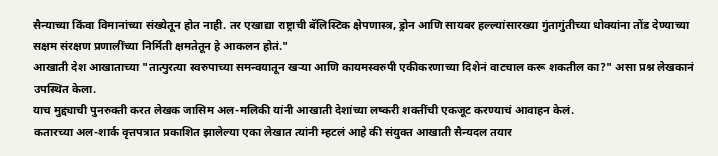सैन्याच्या किंवा विमानांच्या संख्येतून होत नाही. तर एखाद्या राष्ट्राची बॅलिस्टिक क्षेपणास्त्र, ड्रोन आणि सायबर हल्ल्यांसारख्या गुंतागुंतीच्या धोक्यांना तोंड देण्याच्या सक्षम संरक्षण प्रणालींच्या निर्मिती क्षमतेतून हे आकलन होतं."
आखाती देश आखाताच्या "तात्पुरत्या स्वरुपाच्या समन्वयातून खऱ्या आणि कायमस्वरुपी एकीकरणाच्या दिशेनं वाटचाल करू शकतील का?" असा प्रश्न लेखकानं उपस्थित केला.
याच मुद्द्याची पुनरुक्ती करत लेखक जासिम अल-मलिकी यांनी आखाती देशांच्या लष्करी शक्तींची एकजूट करण्याचं आवाहन केलं.
कतारच्या अल-शार्क वृत्तपत्रात प्रकाशित झालेल्या एका लेखात त्यांनी म्हटलं आहे की संयुक्त आखाती सैन्यदल तयार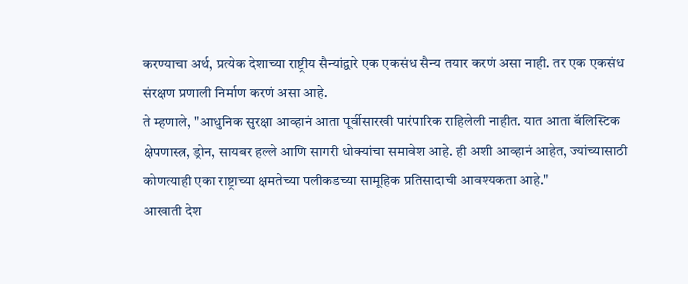करण्याचा अर्थ, प्रत्येक देशाच्या राष्ट्रीय सैन्यांद्वारे एक एकसंध सैन्य तयार करणं असा नाही. तर एक एकसंध संरक्षण प्रणाली निर्माण करणं असा आहे.
ते म्हणाले, "आधुनिक सुरक्षा आव्हानं आता पूर्वीसारखी पारंपारिक राहिलेली नाहीत. यात आता बॅलिस्टिक क्षेपणास्त्र, ड्रोन, सायबर हल्ले आणि सागरी धोक्यांचा समावेश आहे. ही अशी आव्हानं आहेत, ज्यांच्यासाठी कोणत्याही एका राष्ट्राच्या क्षमतेच्या पलीकडच्या सामूहिक प्रतिसादाची आवश्यकता आहे."
आखाती देश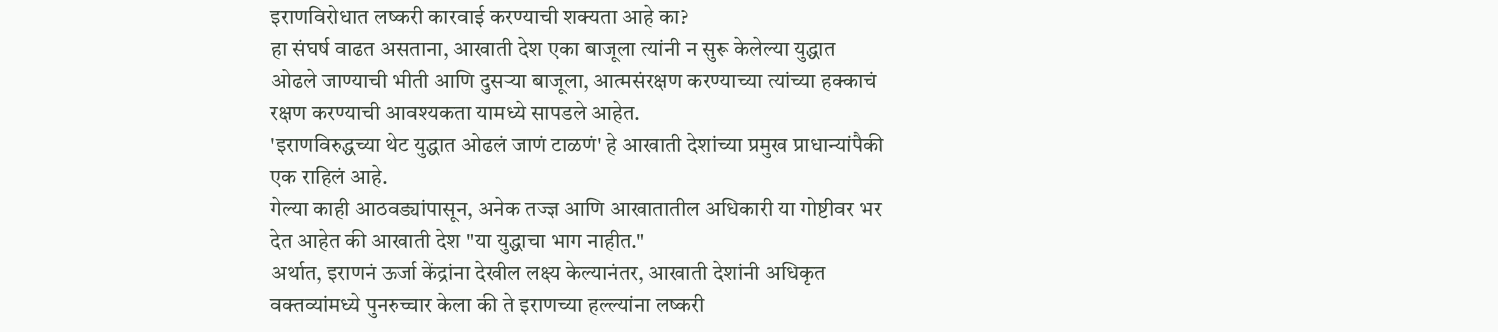इराणविरोधात लष्करी कारवाई करण्याची शक्यता आहे का?
हा संघर्ष वाढत असताना, आखाती देश एका बाजूला त्यांनी न सुरू केलेल्या युद्धात ओढले जाण्याची भीती आणि दुसऱ्या बाजूला, आत्मसंरक्षण करण्याच्या त्यांच्या हक्काचं रक्षण करण्याची आवश्यकता यामध्ये सापडले आहेत.
'इराणविरुद्धच्या थेट युद्धात ओढलं जाणं टाळणं' हे आखाती देशांच्या प्रमुख प्राधान्यांपैकी एक राहिलं आहे.
गेल्या काही आठवड्यांपासून, अनेक तज्ज्ञ आणि आखातातील अधिकारी या गोष्टीवर भर देत आहेत की आखाती देश "या युद्धाचा भाग नाहीत."
अर्थात, इराणनं ऊर्जा केंद्रांना देखील लक्ष्य केल्यानंतर, आखाती देशांनी अधिकृत वक्तव्यांमध्ये पुनरुच्चार केला की ते इराणच्या हल्ल्यांना लष्करी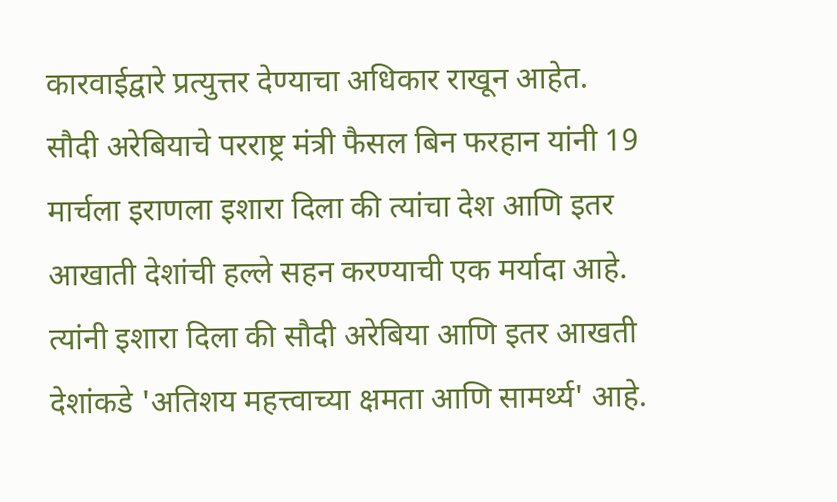कारवाईद्वारे प्रत्युत्तर देण्याचा अधिकार राखून आहेत.
सौदी अरेबियाचे परराष्ट्र मंत्री फैसल बिन फरहान यांनी 19 मार्चला इराणला इशारा दिला की त्यांचा देश आणि इतर आखाती देशांची हल्ले सहन करण्याची एक मर्यादा आहे.
त्यांनी इशारा दिला की सौदी अरेबिया आणि इतर आखती देशांकडे 'अतिशय महत्त्वाच्या क्षमता आणि सामर्थ्य' आहे.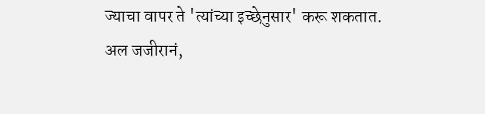ज्याचा वापर ते 'त्यांच्या इच्छेनुसार' करू शकतात.
अल जजीरानं,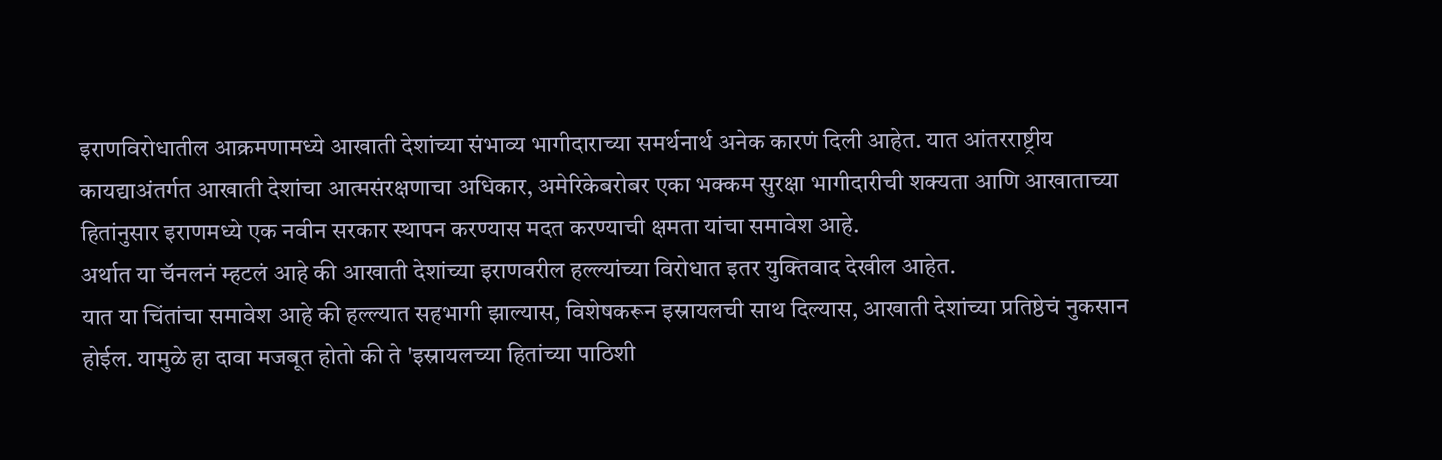इराणविरोधातील आक्रमणामध्ये आखाती देशांच्या संभाव्य भागीदाराच्या समर्थनार्थ अनेक कारणं दिली आहेत. यात आंतरराष्ट्रीय कायद्याअंतर्गत आखाती देशांचा आत्मसंरक्षणाचा अधिकार, अमेरिकेबरोबर एका भक्कम सुरक्षा भागीदारीची शक्यता आणि आखाताच्या हितांनुसार इराणमध्ये एक नवीन सरकार स्थापन करण्यास मदत करण्याची क्षमता यांचा समावेश आहे.
अर्थात या चॅनलनं म्हटलं आहे की आखाती देशांच्या इराणवरील हल्ल्यांच्या विरोधात इतर युक्तिवाद देखील आहेत.
यात या चिंतांचा समावेश आहे की हल्ल्यात सहभागी झाल्यास, विशेषकरून इस्रायलची साथ दिल्यास, आखाती देशांच्या प्रतिष्ठेचं नुकसान होईल. यामुळे हा दावा मजबूत होतो की ते 'इस्रायलच्या हितांच्या पाठिशी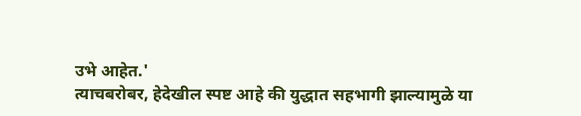उभे आहेत.'
त्याचबरोबर, हेदेखील स्पष्ट आहे की युद्धात सहभागी झाल्यामुळे या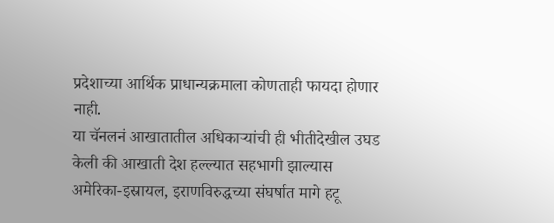प्रदेशाच्या आर्थिक प्राधान्यक्रमाला कोणताही फायदा होणार नाही.
या चॅनलनं आखातातील अधिकाऱ्यांची ही भीतीदेखील उघड केली की आखाती देश हल्ल्यात सहभागी झाल्यास अमेरिका-इस्रायल, इराणविरुद्धच्या संघर्षात मागे हटू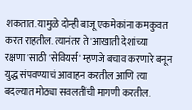शकतात. यामुळे दोन्ही बाजू एकमेकांना कमकुवत करत राहतील. त्यानंतर ते 'आखाती देशांच्या रक्षणा'साठी 'सेवियर्स' म्हणजे बचाव करणारे बनून युद्ध संपवण्याचं आवाहन करतील आणि त्या बदल्यात मोठ्या सवलतींची मागणी करतील.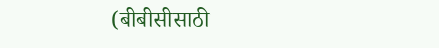(बीबीसीसाठी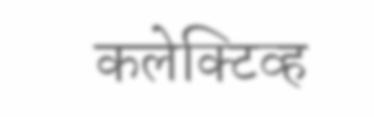कलेक्टिव्ह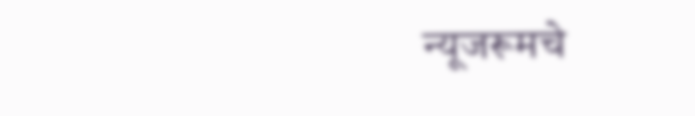न्यूजरूमचे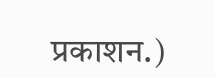प्रकाशन.)